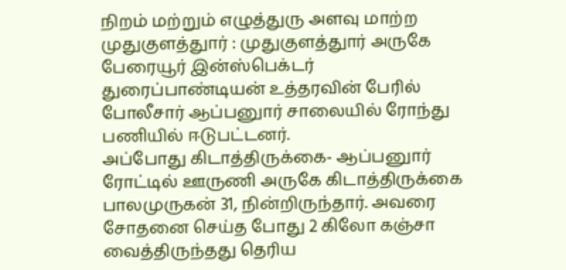நிறம் மற்றும் எழுத்துரு அளவு மாற்ற
முதுகுளத்துார் : முதுகுளத்துார் அருகே பேரையூர் இன்ஸ்பெக்டர் துரைப்பாண்டியன் உத்தரவின் பேரில் போலீசார் ஆப்பனுார் சாலையில் ரோந்து பணியில் ஈடுபட்டனர்.
அப்போது கிடாத்திருக்கை- ஆப்பனுார் ரோட்டில் ஊருணி அருகே கிடாத்திருக்கை பாலமுருகன் 31, நின்றிருந்தார். அவரை சோதனை செய்த போது 2 கிலோ கஞ்சா வைத்திருந்தது தெரிய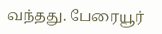வந்தது. பேரையூர்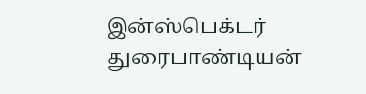இன்ஸ்பெக்டர் துரைபாண்டியன்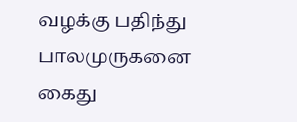வழக்கு பதிந்து பாலமுருகனை கைது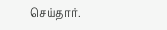செய்தார்.